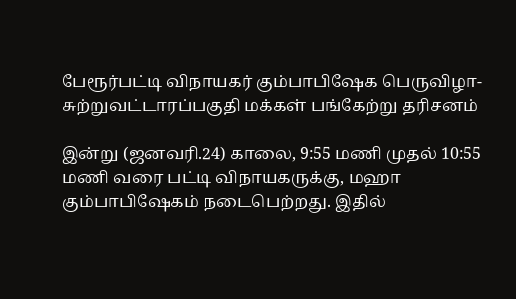பேரூர்பட்டி விநாயகர் கும்பாபிஷேக பெருவிழா- சுற்றுவட்டாரப்பகுதி மக்கள் பங்கேற்று தரிசனம்

இன்று (ஜனவரி.24) காலை, 9:55 மணி முதல் 10:55 மணி வரை பட்டி விநாயகருக்கு, மஹா கும்பாபிஷேகம் நடைபெற்றது. இதில்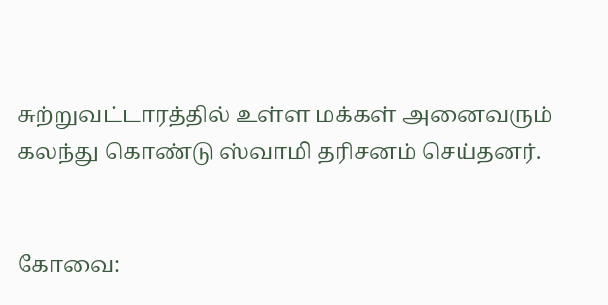சுற்றுவட்டாரத்தில் உள்ள மக்கள் அனைவரும் கலந்து கொண்டு ஸ்வாமி தரிசனம் செய்தனர்.


கோவை: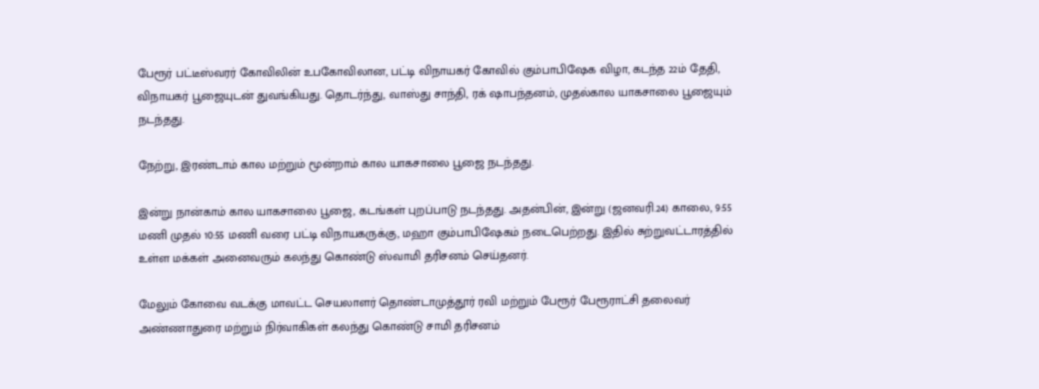பேரூர் பட்டீஸ்வரர் கோவிலின் உபகோவிலான, பட்டி விநாயகர் கோவில் கும்பாபிஷேக விழா, கடந்த 22ம் தேதி, விநாயகர் பூஜையுடன் துவங்கியது. தொடர்ந்து, வாஸ்து சாந்தி, ரக் ஷாபந்தனம், முதல்கால யாகசாலை பூஜையும் நடந்தது.

நேற்று, இரண்டாம் கால மற்றும் மூன்றாம் கால யாகசாலை பூஜை நடந்தது.

இன்று நான்காம் கால யாகசாலை பூஜை, கடங்கள் புறப்பாடு நடந்தது. அதன்பின், இன்று (ஜனவரி.24) காலை, 9:55 மணி முதல் 10:55 மணி வரை பட்டி விநாயகருக்கு, மஹா கும்பாபிஷேகம் நடைபெற்றது. இதில் சுற்றுவட்டாரத்தில் உள்ள மக்கள் அனைவரும் கலந்து கொண்டு ஸ்வாமி தரிசனம் செய்தனர்.

மேலும் கோவை வடக்கு மாவட்ட செயலாளர் தொண்டாமுத்தூர் ரவி மற்றும் பேரூர் பேரூராட்சி தலைவர் அண்ணாதுரை மற்றும் நிர்வாகிகள் கலந்து கொண்டு சாமி தரிசனம்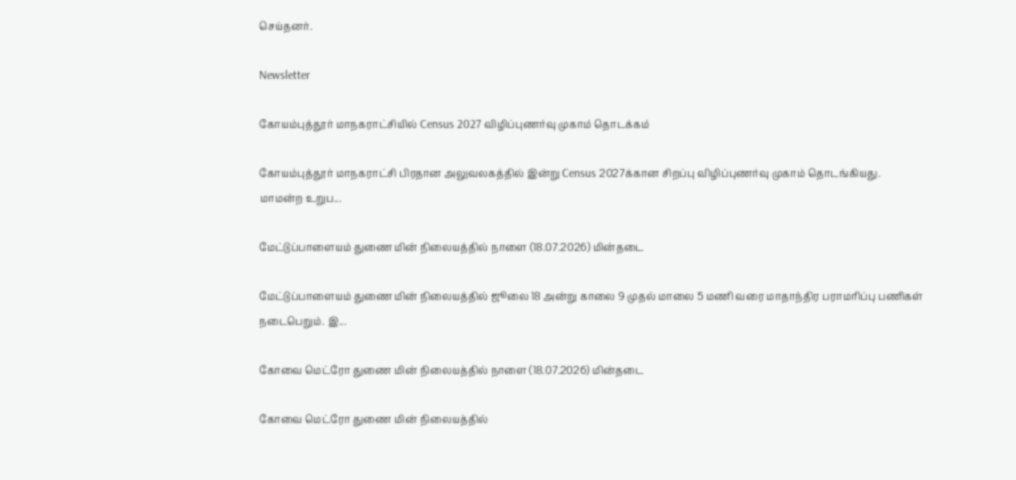செய்தனர்.

Newsletter

கோயம்புத்தூர் மாநகராட்சியில் Census 2027 விழிப்புணர்வு முகாம் தொடக்கம்

கோயம்புத்தூர் மாநகராட்சி பிரதான அலுவலகத்தில் இன்று Census 2027க்கான சிறப்பு விழிப்புணர்வு முகாம் தொடங்கியது. மாமன்ற உறுப...

மேட்டுப்பாளையம் துணை மின் நிலையத்தில் நாளை (18.07.2026) மின்தடை

மேட்டுப்பாளையம் துணை மின் நிலையத்தில் ஜூலை 18 அன்று காலை 9 முதல் மாலை 5 மணி வரை மாதாந்திர பராமரிப்பு பணிகள் நடைபெறும். இ...

கோவை மெட்ரோ துணை மின் நிலையத்தில் நாளை (18.07.2026) மின்தடை

கோவை மெட்ரோ துணை மின் நிலையத்தில்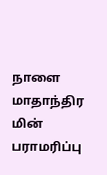நாளை மாதாந்திர மின் பராமரிப்பு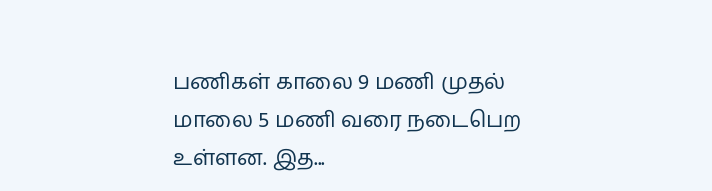பணிகள் காலை 9 மணி முதல் மாலை 5 மணி வரை நடைபெற உள்ளன. இத...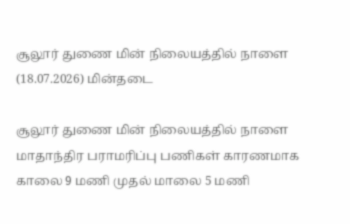சூலூர் துணை மின் நிலையத்தில் நாளை (18.07.2026) மின்தடை

சூலூர் துணை மின் நிலையத்தில் நாளை மாதாந்திர பராமரிப்பு பணிகள் காரணமாக காலை 9 மணி முதல் மாலை 5 மணி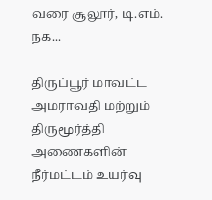வரை சூலூர், டி.எம். நக...

திருப்பூர் மாவட்ட அமராவதி மற்றும் திருமூர்த்தி அணைகளின் நீர்மட்டம் உயர்வு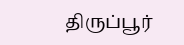திருப்பூர்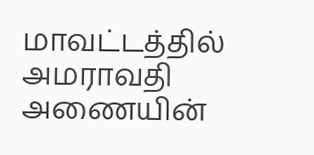மாவட்டத்தில் அமராவதி அணையின்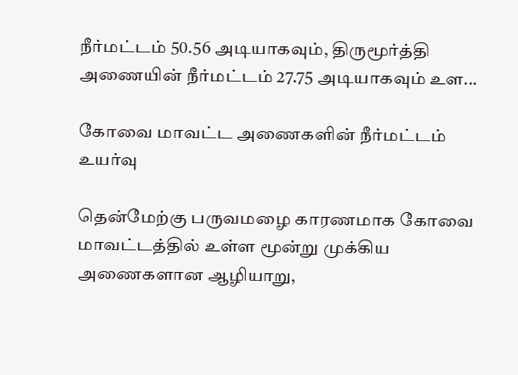நீர்மட்டம் 50.56 அடியாகவும், திருமூர்த்தி அணையின் நீர்மட்டம் 27.75 அடியாகவும் உள...

கோவை மாவட்ட அணைகளின் நீர்மட்டம் உயர்வு

தென்மேற்கு பருவமழை காரணமாக கோவை மாவட்டத்தில் உள்ள மூன்று முக்கிய அணைகளான ஆழியாறு,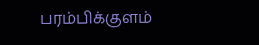பரம்பிக்குளம்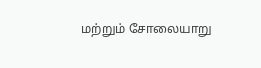மற்றும் சோலையாறு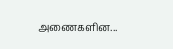அணைகளின...